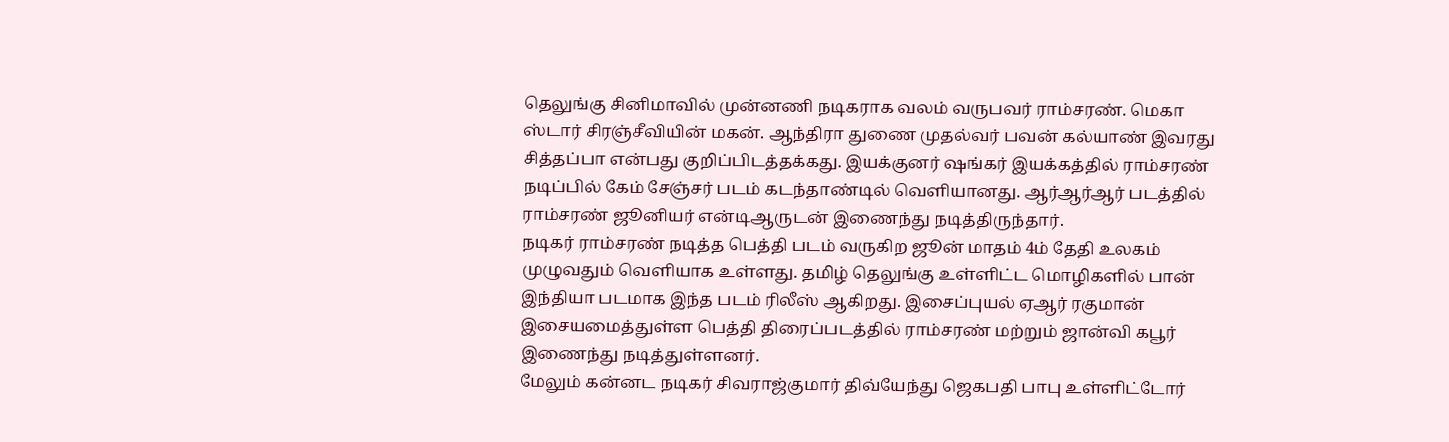தெலுங்கு சினிமாவில் முன்னணி நடிகராக வலம் வருபவர் ராம்சரண். மெகா ஸ்டார் சிரஞ்சீவியின் மகன். ஆந்திரா துணை முதல்வர் பவன் கல்யாண் இவரது சித்தப்பா என்பது குறிப்பிடத்தக்கது. இயக்குனர் ஷங்கர் இயக்கத்தில் ராம்சரண் நடிப்பில் கேம் சேஞ்சர் படம் கடந்தாண்டில் வெளியானது. ஆர்ஆர்ஆர் படத்தில் ராம்சரண் ஜூனியர் என்டிஆருடன் இணைந்து நடித்திருந்தார்.
நடிகர் ராம்சரண் நடித்த பெத்தி படம் வருகிற ஜூன் மாதம் 4ம் தேதி உலகம் முழுவதும் வெளியாக உள்ளது. தமிழ் தெலுங்கு உள்ளிட்ட மொழிகளில் பான் இந்தியா படமாக இந்த படம் ரிலீஸ் ஆகிறது. இசைப்புயல் ஏஆர் ரகுமான் இசையமைத்துள்ள பெத்தி திரைப்படத்தில் ராம்சரண் மற்றும் ஜான்வி கபூர் இணைந்து நடித்துள்ளனர்.
மேலும் கன்னட நடிகர் சிவராஜ்குமார் திவ்யேந்து ஜெகபதி பாபு உள்ளிட்டோர்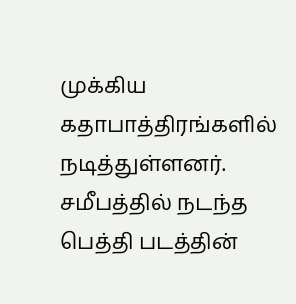முக்கிய கதாபாத்திரங்களில் நடித்துள்ளனர். சமீபத்தில் நடந்த பெத்தி படத்தின்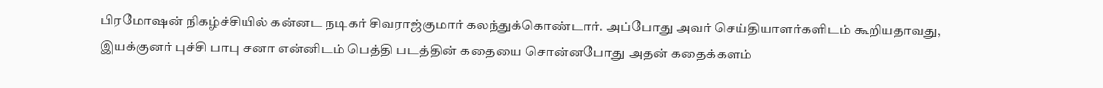பிரமோஷன் நிகழ்ச்சியில் கன்னட நடிகர் சிவராஜ்குமார் கலந்துக்கொண்டார். அப்போது அவர் செய்தியாளர்களிடம் கூறியதாவது, இயக்குனர் புச்சி பாபு சனா என்னிடம் பெத்தி படத்தின் கதையை சொன்னபோது அதன் கதைக்களம்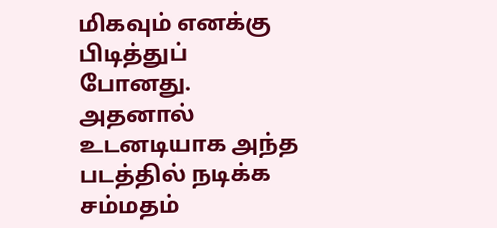மிகவும் எனக்கு பிடித்துப் போனது.
அதனால் உடனடியாக அந்த படத்தில் நடிக்க சம்மதம்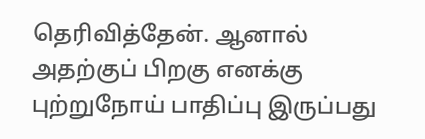தெரிவித்தேன். ஆனால் அதற்குப் பிறகு எனக்கு புற்றுநோய் பாதிப்பு இருப்பது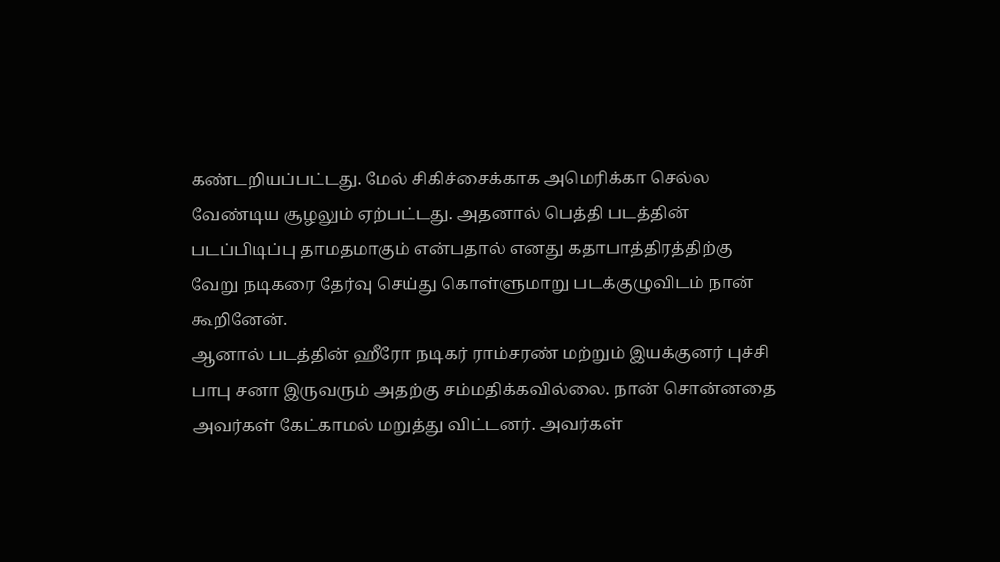கண்டறியப்பட்டது. மேல் சிகிச்சைக்காக அமெரிக்கா செல்ல வேண்டிய சூழலும் ஏற்பட்டது. அதனால் பெத்தி படத்தின் படப்பிடிப்பு தாமதமாகும் என்பதால் எனது கதாபாத்திரத்திற்கு வேறு நடிகரை தேர்வு செய்து கொள்ளுமாறு படக்குழுவிடம் நான் கூறினேன்.
ஆனால் படத்தின் ஹீரோ நடிகர் ராம்சரண் மற்றும் இயக்குனர் புச்சி பாபு சனா இருவரும் அதற்கு சம்மதிக்கவில்லை. நான் சொன்னதை அவர்கள் கேட்காமல் மறுத்து விட்டனர். அவர்கள்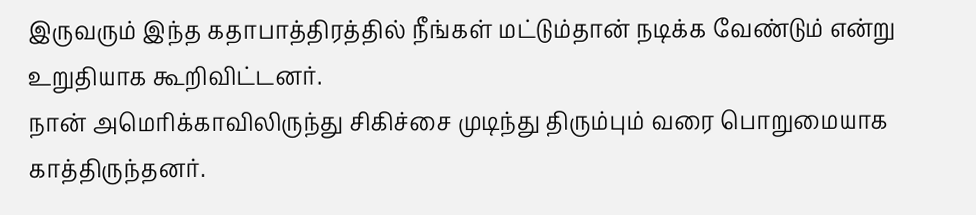இருவரும் இந்த கதாபாத்திரத்தில் நீங்கள் மட்டும்தான் நடிக்க வேண்டும் என்று உறுதியாக கூறிவிட்டனர்.
நான் அமெரிக்காவிலிருந்து சிகிச்சை முடிந்து திரும்பும் வரை பொறுமையாக காத்திருந்தனர்.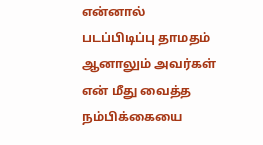என்னால் படப்பிடிப்பு தாமதம் ஆனாலும் அவர்கள் என் மீது வைத்த நம்பிக்கையை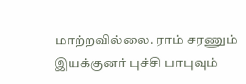மாற்றவில்லை. ராம் சரணும் இயக்குனர் புச்சி பாபுவும்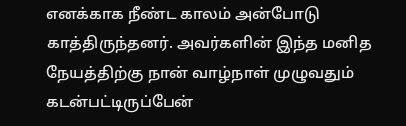எனக்காக நீண்ட காலம் அன்போடு காத்திருந்தனர். அவர்களின் இந்த மனித நேயத்திற்கு நான் வாழ்நாள் முழுவதும் கடன்பட்டிருப்பேன்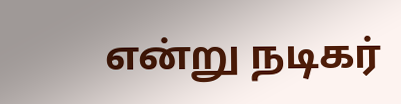என்று நடிகர்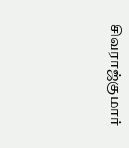சிவராஜ்குமார்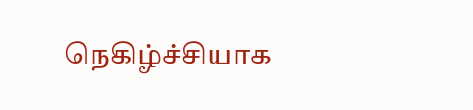நெகிழ்ச்சியாக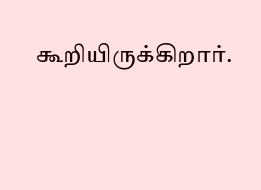கூறியிருக்கிறார்.